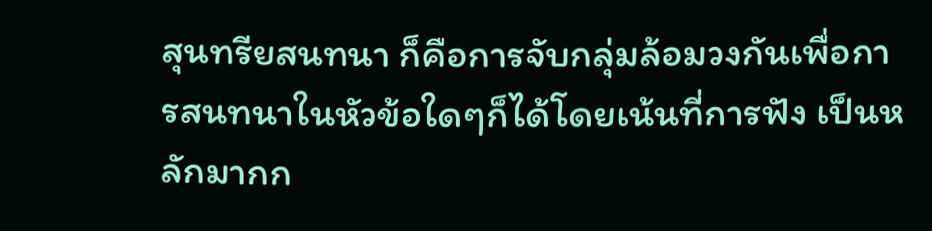สุนทรียสนทนา ก็คือการจับกลุ่มล้อมวงกันเพื่อการสนทนาในหัวข้อใดๆก็ได้โดยเน้นที่การฟัง เป็นหลักมากก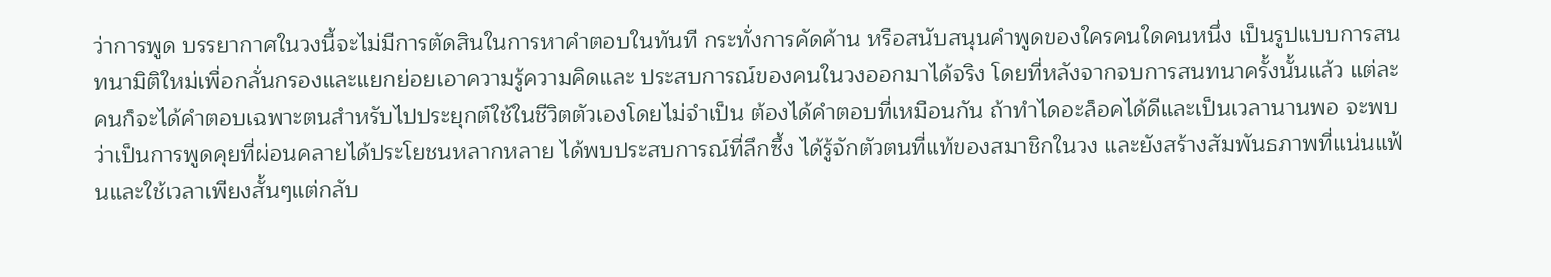ว่าการพูด บรรยากาศในวงนี้จะไม่มีการตัดสินในการหาคำตอบในทันที กระทั่งการคัดค้าน หรือสนับสนุนคำพูดของใครคนใดคนหนึ่ง เป็นรูปแบบการสนทนามิติใหม่เพื่อกลั่นกรองและแยกย่อยเอาความรู้ความคิดและ ประสบการณ์ของคนในวงออกมาได้จริง โดยที่หลังจากจบการสนทนาครั้งนั้นแล้ว แต่ละคนก็จะได้คำตอบเฉพาะตนสำหรับไปประยุกต์ใช้ในชีวิตตัวเองโดยไม่จำเป็น ต้องได้คำตอบที่เหมือนกัน ถ้าทำไดอะล็อคได้ดีและเป็นเวลานานพอ จะพบว่าเป็นการพูดคุยที่ผ่อนคลายได้ประโยชนหลากหลาย ได้พบประสบการณ์ที่ลึกซึ้ง ได้รู้จักตัวตนที่แท้ของสมาชิกในวง และยังสร้างสัมพันธภาพที่แน่นแฟ้นและใช้เวลาเพียงสั้นๆแต่กลับ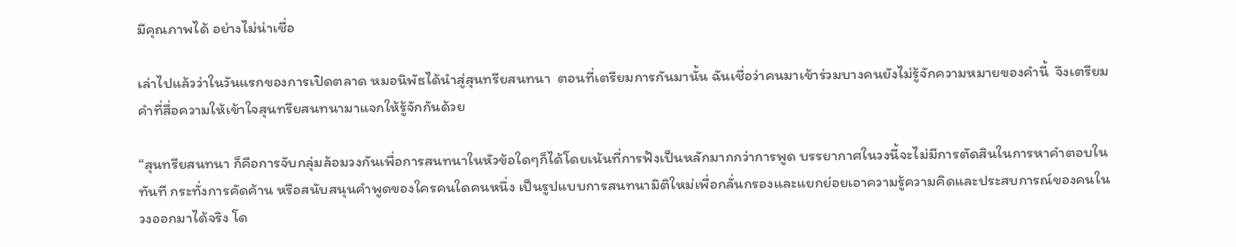มีคุณภาพได้ อย่างไม่น่าเชื่อ

เล่าไปแล้วว่าในวันแรกของการเปิดตลาด หมอนิพัธได้นำสู่สุนทรียสนทนา  ตอนที่เตรียมการกันมานั้น ฉันเชื่อว่าคนมาเข้าร่วมบางคนยังไม่รู้จักความหมายของคำนี้  จึงเตรียมคำที่สื่อความให้เข้าใจสุนทรียสนทนามาแจกให้รู้จักกันด้วย

“สุนทรียสนทนา ก็คือการจับกลุ่มล้อมวงกันเพื่อการสนทนาในหัวข้อใดๆก็ได้โดยเน้นที่การฟังเป็นหลักมากกว่าการพูด บรรยากาศในวงนี้จะไม่มีการตัดสินในการหาคำตอบในทันที กระทั่งการคัดค้าน หรือสนับสนุนคำพูดของใครคนใดคนหนึ่ง เป็นรูปแบบการสนทนามิติใหม่เพื่อกลั่นกรองและแยกย่อยเอาความรู้ความคิดและประสบการณ์ของคนในวงออกมาได้จริง โด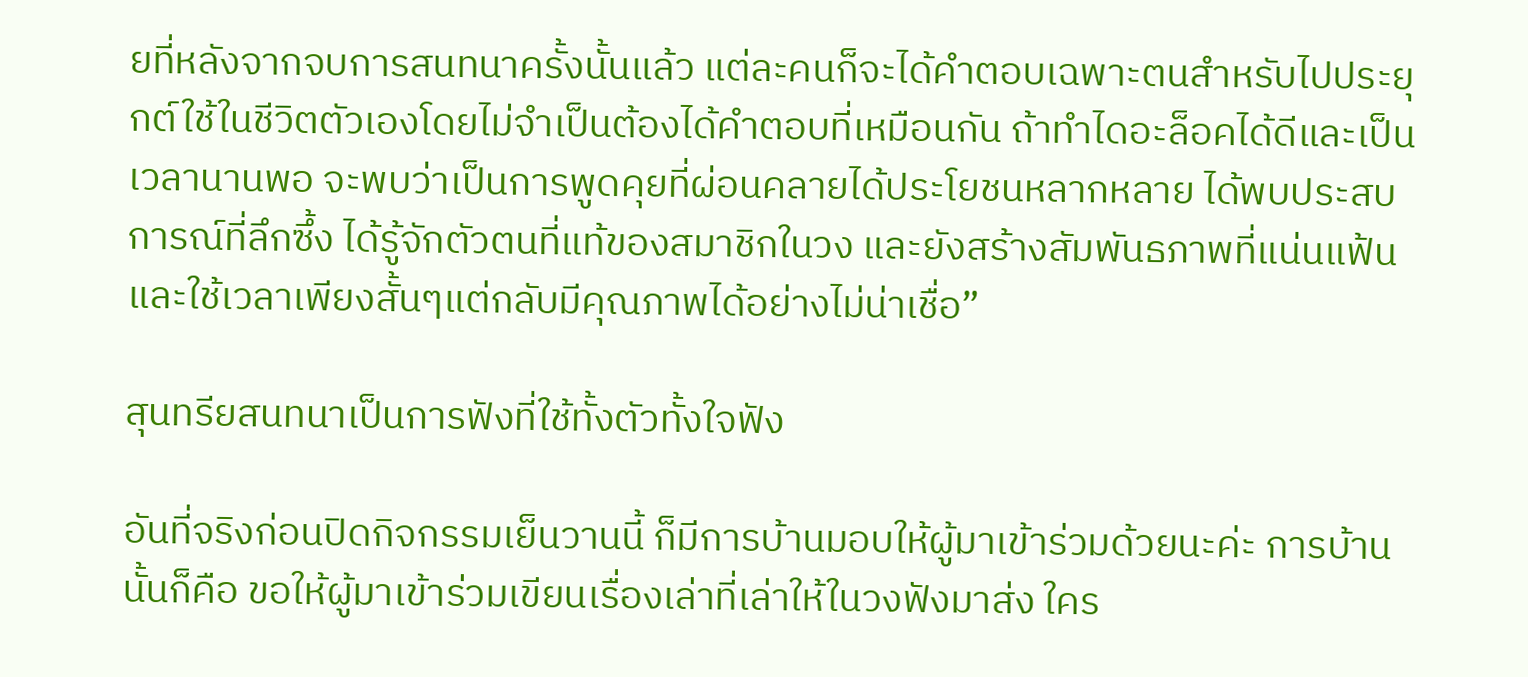ยที่หลังจากจบการสนทนาครั้งนั้นแล้ว แต่ละคนก็จะได้คำตอบเฉพาะตนสำหรับไปประยุกต์ใช้ในชีวิตตัวเองโดยไม่จำเป็นต้องได้คำตอบที่เหมือนกัน ถ้าทำไดอะล็อคได้ดีและเป็นเวลานานพอ จะพบว่าเป็นการพูดคุยที่ผ่อนคลายได้ประโยชนหลากหลาย ได้พบประสบการณ์ที่ลึกซึ้ง ได้รู้จักตัวตนที่แท้ของสมาชิกในวง และยังสร้างสัมพันธภาพที่แน่นแฟ้นและใช้เวลาเพียงสั้นๆแต่กลับมีคุณภาพได้อย่างไม่น่าเชื่อ”

สุนทรียสนทนาเป็นการฟังที่ใช้ทั้งตัวทั้งใจฟัง

อันที่จริงก่อนปิดกิจกรรมเย็นวานนี้ ก็มีการบ้านมอบให้ผู้มาเข้าร่วมด้วยนะค่ะ การบ้านนั้นก็คือ ขอให้ผู้มาเข้าร่วมเขียนเรื่องเล่าที่เล่าให้ในวงฟังมาส่ง ใคร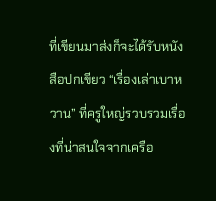ที่เขียนมาส่งก็จะได้รับหนังสือปกเขียว “เรื่องเล่าเบาหวาน” ที่ครูใหญ่รวบรวมเรื่องที่น่าสนใจจากเครือ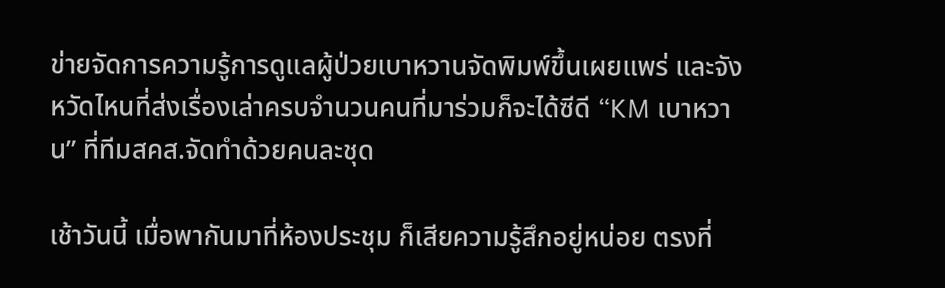ข่ายจัดการความรู้การดูแลผู้ป่วยเบาหวานจัดพิมพ์ขึ้นเผยแพร่ และจังหวัดไหนที่ส่งเรื่องเล่าครบจำนวนคนที่มาร่วมก็จะได้ซีดี “KM เบาหวาน” ที่ทีมสคส.จัดทำด้วยคนละชุด

เช้าวันนี้ เมื่อพากันมาที่ห้องประชุม ก็เสียความรู้สึกอยู่หน่อย ตรงที่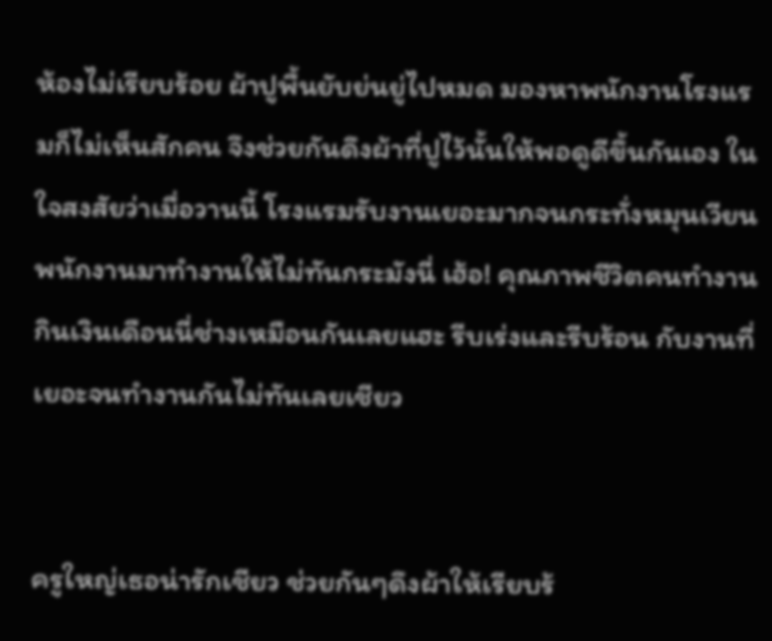ห้องไม่เรียบร้อย ผ้าปูพื้นยับย่นยู่ไปหมด มองหาพนักงานโรงแรมก็ไม่เห็นสักคน จึงช่วยกันดึงผ้าที่ปูไว้นั้นให้พอดูดีขึ้นกันเอง ในใจสงสัยว่าเมื่อวานนี้ โรงแรมรับงานเยอะมากจนกระทั่งหมุนเวียนพนักงานมาทำงานให้ไม่ทันกระมังนี่ เฮ้อ! คุณภาพชีวิตคนทำงานกินเงินเดือนนี่ช่างเหมือนกันเลยแฮะ รีบเร่งและรีบร้อน กับงานที่เยอะจนทำงานกันไม่ทันเลยเชียว


ครูใหญ่เธอน่ารักเชียว ช่วยกันๆดึงผ้าให้เรียบร้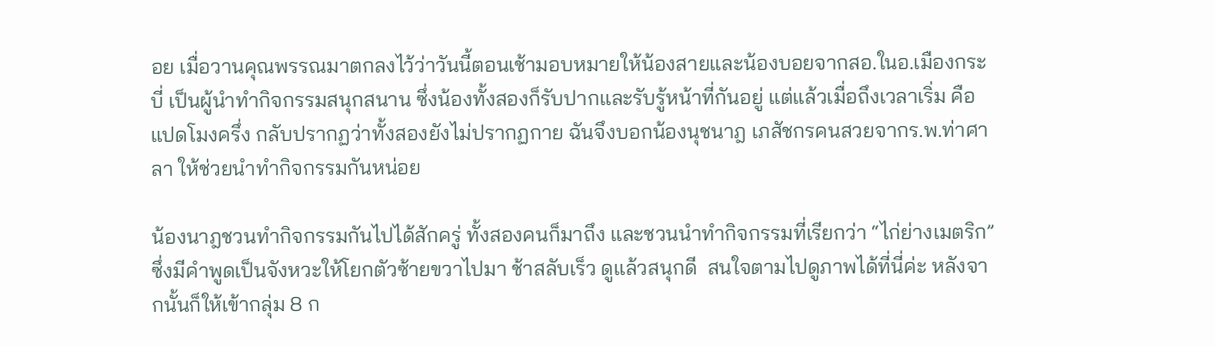อย เมื่อวานคุณพรรณมาตกลงไว้ว่าวันนี้ตอนเช้ามอบหมายให้น้องสายและน้องบอยจากสอ.ในอ.เมืองกระบี่ เป็นผู้นำทำกิจกรรมสนุกสนาน ซึ่งน้องทั้งสองก็รับปากและรับรู้หน้าที่กันอยู่ แต่แล้วเมื่อถึงเวลาเริ่ม คือ แปดโมงครึ่ง กลับปรากฏว่าทั้งสองยังไม่ปรากฏกาย ฉันจึงบอกน้องนุชนาฎ เภสัชกรคนสวยจากร.พ.ท่าศาลา ให้ช่วยนำทำกิจกรรมกันหน่อย

น้องนาฎชวนทำกิจกรรมกันไปได้สักครู่ ทั้งสองคนก็มาถึง และชวนนำทำกิจกรรมที่เรียกว่า “ไก่ย่างเมตริก”  ซึ่งมีคำพูดเป็นจังหวะให้โยกตัวซ้ายขวาไปมา ช้าสลับเร็ว ดูแล้วสนุกดี  สนใจตามไปดูภาพได้ที่นี่ค่ะ หลังจากนั้นก็ให้เข้ากลุ่ม 8 ก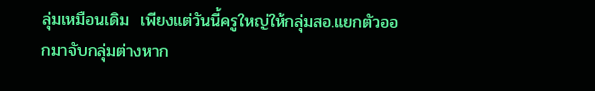ลุ่มเหมือนเดิม  เพียงแต่วันนี้ครูใหญ่ให้กลุ่มสอ.แยกตัวออกมาจับกลุ่มต่างหาก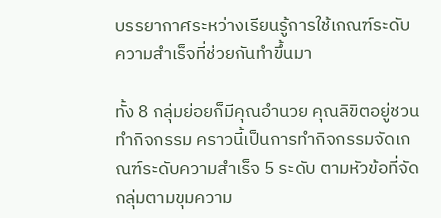บรรยากาศระหว่างเรียนรู้การใช้เกณฑ์ระดับความสำเร็จที่ช่วยกันทำขึ้นมา

ทั้ง 8 กลุ่มย่อยก็มีคุณอำนวย คุณลิขิตอยู่ชวนทำกิจกรรม คราวนี้เป็นการทำกิจกรรมจัดเกณฑ์ระดับความสำเร็จ 5 ระดับ ตามหัวข้อที่จัดกลุ่มตามขุมความ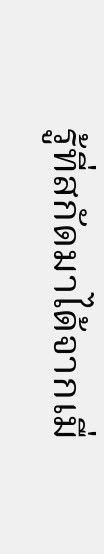รู้ที่สกัดมาได้จากเมื่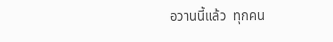อวานนี้แล้ว  ทุกคน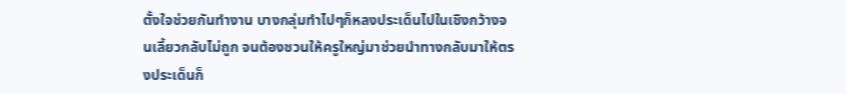ตั้งใจช่วยกันทำงาน บางกลุ่มทำไปๆก็หลงประเด็นไปในเชิงกว้างจนเลี้ยวกลับไม่ถูก จนต้องชวนให้ครูใหญ่มาช่วยนำทางกลับมาให้ตรงประเด็นก็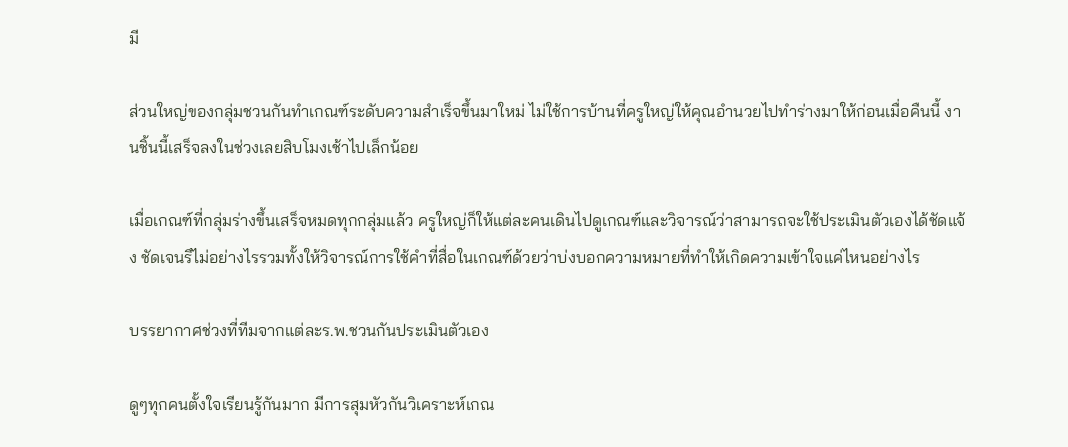มี

ส่วนใหญ่ของกลุ่มชวนกันทำเกณฑ์ระดับความสำเร็จขึ้นมาใหม่ ไม่ใช้การบ้านที่ครูใหญ่ให้คุณอำนวยไปทำร่างมาให้ก่อนเมื่อคืนนี้ งานชิ้นนี้เสร็จลงในช่วงเลยสิบโมงเช้าไปเล็กน้อย

เมื่อเกณฑ์ที่กลุ่มร่างขึ้นเสร็จหมดทุกกลุ่มแล้ว ครูใหญ่ก็ให้แต่ละคนเดินไปดูเกณฑ์และวิจารณ์ว่าสามารถจะใช้ประเมินตัวเองได้ชัดแจ้ง ชัดเจนรึไม่อย่างไรรวมทั้งให้วิจารณ์การใช้คำที่สื่อในเกณฑ์ด้วยว่าบ่งบอกความหมายที่ทำให้เกิดความเข้าใจแค่ไหนอย่างไร

บรรยากาศช่วงที่ทีมจากแต่ละร.พ.ชวนกันประเมินตัวเอง

ดูๆทุกคนตั้งใจเรียนรู้กันมาก มีการสุมหัวกันวิเคราะห์เกณ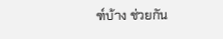ฑ์บ้าง ช่วยกัน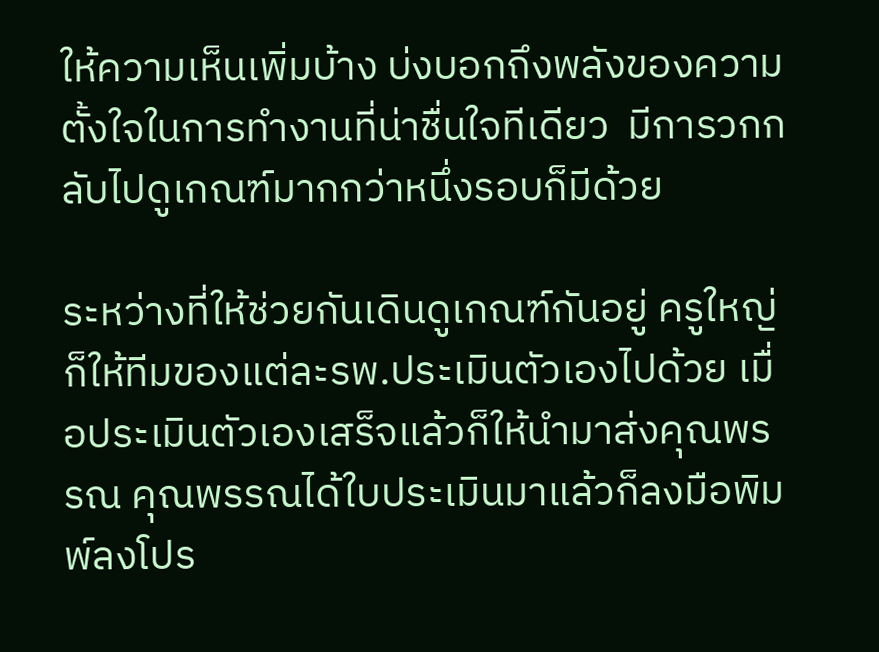ให้ความเห็นเพิ่มบ้าง บ่งบอกถึงพลังของความตั้งใจในการทำงานที่น่าชื่นใจทีเดียว  มีการวกกลับไปดูเกณฑ์มากกว่าหนึ่งรอบก็มีด้วย

ระหว่างที่ให้ช่วยกันเดินดูเกณฑ์กันอยู่ ครูใหญ่ก็ให้ทีมของแต่ละรพ.ประเมินตัวเองไปด้วย เมื่อประเมินตัวเองเสร็จแล้วก็ให้นำมาส่งคุณพรรณ คุณพรรณได้ใบประเมินมาแล้วก็ลงมือพิมพ์ลงโปร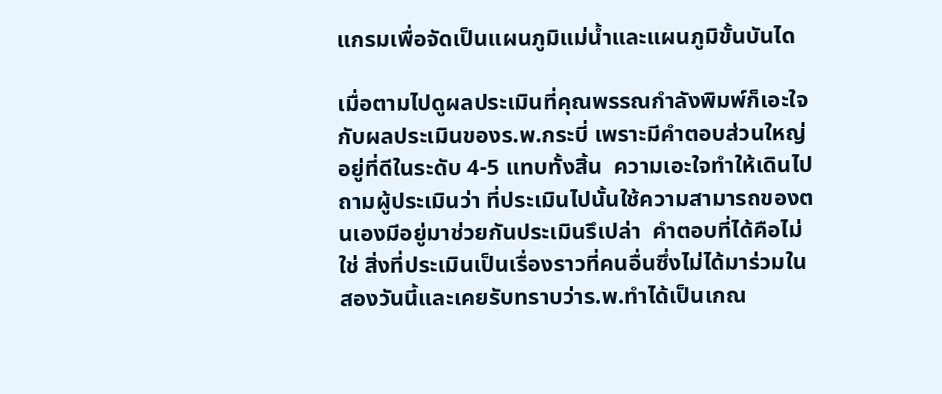แกรมเพื่อจัดเป็นแผนภูมิแม่น้ำและแผนภูมิขั้นบันได

เมื่อตามไปดูผลประเมินที่คุณพรรณกำลังพิมพ์ก็เอะใจกับผลประเมินของร.พ.กระบี่ เพราะมีคำตอบส่วนใหญ่อยู่ที่ดีในระดับ 4-5 แทบทั้งสิ้น  ความเอะใจทำให้เดินไปถามผู้ประเมินว่า ที่ประเมินไปนั้นใช้ความสามารถของตนเองมีอยู่มาช่วยกันประเมินรึเปล่า  คำตอบที่ได้คือไม่ใช่ สิ่งที่ประเมินเป็นเรื่องราวที่คนอื่นซึ่งไม่ได้มาร่วมในสองวันนี้และเคยรับทราบว่าร.พ.ทำได้เป็นเกณ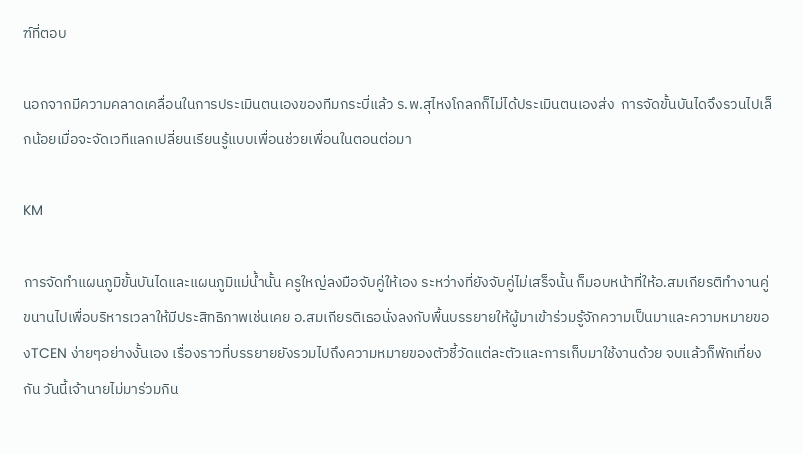ฑ์ที่ตอบ

นอกจากมีความคลาดเคลื่อนในการประเมินตนเองของทีมกระบี่แล้ว ร.พ.สุไหงโกลกก็ไม่ได้ประเมินตนเองส่ง  การจัดขั้นบันไดจึงรวนไปเล็กน้อยเมื่อจะจัดเวทีแลกเปลี่ยนเรียนรู้แบบเพื่อนช่วยเพื่อนในตอนต่อมา

KM

การจัดทำแผนภูมิขั้นบันไดและแผนภูมิแม่น้ำนั้น ครูใหญ่ลงมือจับคู่ให้เอง ระหว่างที่ยังจับคู่ไม่เสร็จนั้น ก็มอบหน้าที่ให้อ.สมเกียรติทำงานคู่ขนานไปเพื่อบริหารเวลาให้มีประสิทธิภาพเช่นเคย อ.สมเกียรติเธอนั่งลงกับพื้นบรรยายให้ผู้มาเข้าร่วมรู้จักความเป็นมาและความหมายของTCEN ง่ายๆอย่างงั้นเอง เรื่องราวที่บรรยายยังรวมไปถึงความหมายของตัวชี้วัดแต่ละตัวและการเก็บมาใช้งานด้วย จบแล้วก็พักเที่ยงกัน วันนี้เจ้านายไม่มาร่วมกิน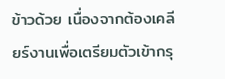ข้าวด้วย เนื่องจากต้องเคลียร์งานเพื่อเตรียมตัวเข้ากรุ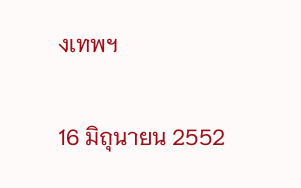งเทพฯ

16 มิถุนายน 2552